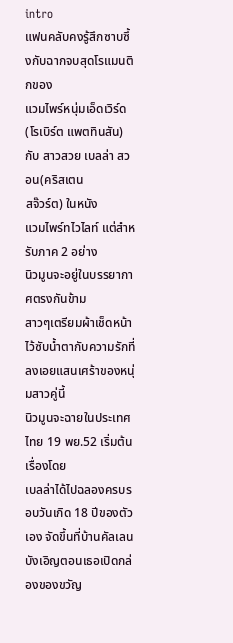intro
แฟนคลับคงรู้สึกซาบซึ้งกับฉากจบสุดโรแมนติกของ
แวมไพร์หนุ่มเอ็ดเวิร์ด(โรเบิร์ต แพตทินสัน) กับ สาวสวย เบลล่า สวอน(คริสเตน
สจ๊วร์ต) ในหนัง
แวมไพร์ทไวไลท์ แต่สำหรับภาค 2 อย่าง
นิวมูนจะอยู่ในบรรยากาศตรงกันข้าม
สาวๆเตรียมผ้าเช็ดหน้าไว้ซับน้ำตากับความรักที่ลงเอยแสนเศร้าของหนุ่มสาวคู่นี้
นิวมูนจะฉายในประเทศไทย 19 พย.52 เริ่มต้นเรื่องโดย
เบลล่าได้ไปฉลองครบรอบวันเกิด 18 ปีของตัวเอง จัดขึ้นที่บ้านคัลเลน บังเอิญตอนเธอเปิดกล่องของขวัญ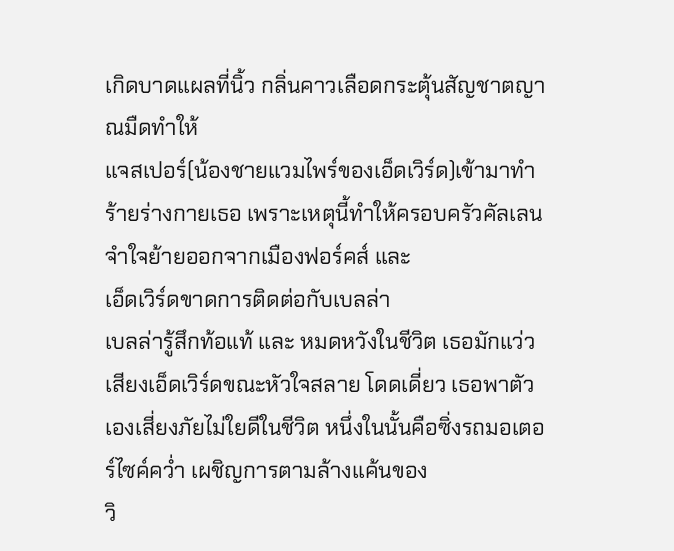เกิดบาดแผลที่นิ้ว กลิ่นคาวเลือดกระตุ้นสัญชาตญาณมืดทำให้
แจสเปอร์(น้องชายแวมไพร์ของเอ็ดเวิร์ด)เข้ามาทำร้ายร่างกายเธอ เพราะเหตุนี้ทำให้ครอบครัวคัลเลนจำใจย้ายออกจากเมืองฟอร์คส์ และ
เอ็ดเวิร์ดขาดการติดต่อกับเบลล่า
เบลล่ารู้สึกท้อแท้ และ หมดหวังในชีวิต เธอมักแว่วเสียงเอ็ดเวิร์ดขณะหัวใจสลาย โดดเดี่ยว เธอพาตัวเองเสี่ยงภัยไม่ใยดีในชีวิต หนึ่งในนั้นคือซิ่งรถมอเตอร์ไซค์คว่ำ เผชิญการตามล้างแค้นของ
วิ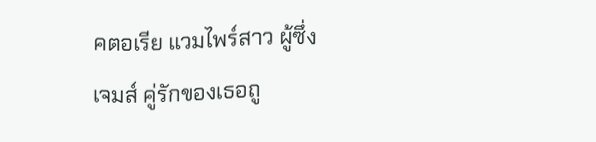คตอเรีย แวมไพร์สาว ผู้ซึ่ง
เจมส์ คู่รักของเธอถู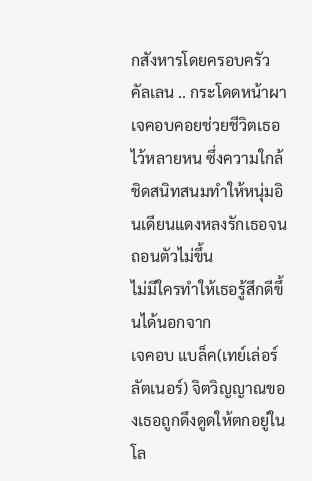กสังหารโดยครอบครัวคัลเลน .. กระโดดหน้าผา
เจคอบคอยช่วยชีวิตเธอไว้หลายหน ซึ่งความใกล้ชิดสนิทสนมทำให้หนุ่มอินเดียนแดงหลงรักเธอจนถอนตัวไม่ขึ้น
ไม่มีใครทำให้เธอรู้สึกดีขึ้นได้นอกจาก
เจคอบ แบล็ค(เทย์เล่อร์ ลัตเนอร์) จิตวิญญาณของเธอถูกดึงดูดให้ตกอยู่ในโล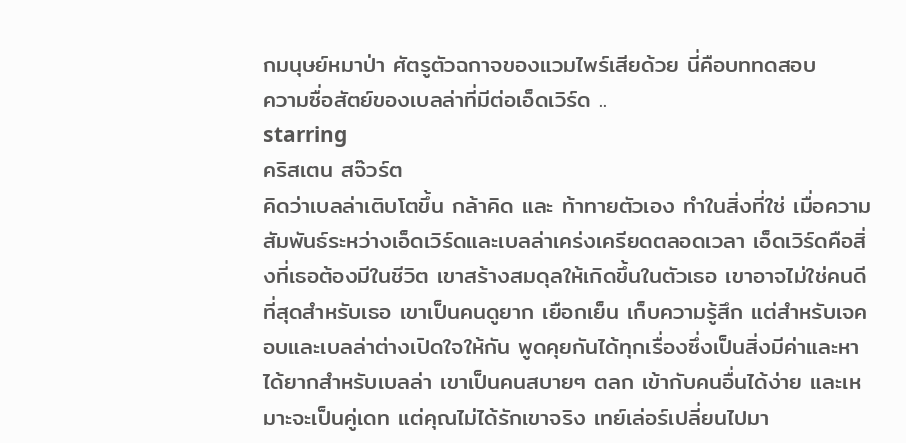กมนุษย์หมาป่า ศัตรูตัวฉกาจของแวมไพร์เสียด้วย นี่คือบททดสอบ
ความซื่อสัตย์ของเบลล่าที่มีต่อเอ็ดเวิร์ด ..
starring
คริสเตน สจ๊วร์ต
คิดว่าเบลล่าเติบโตขึ้น กล้าคิด และ ท้าทายตัวเอง ทำในสิ่งที่ใช่ เมื่อความสัมพันธ์ระหว่างเอ็ดเวิร์ดและเบลล่าเคร่งเครียดตลอดเวลา เอ็ดเวิร์ดคือสิ่งที่เธอต้องมีในชีวิต เขาสร้างสมดุลให้เกิดขึ้นในตัวเธอ เขาอาจไม่ใช่คนดีที่สุดสำหรับเธอ เขาเป็นคนดูยาก เยือกเย็น เก็บความรู้สึก แต่สำหรับเจคอบและเบลล่าต่างเปิดใจให้กัน พูดคุยกันได้ทุกเรื่องซึ่งเป็นสิ่งมีค่าและหาได้ยากสำหรับเบลล่า เขาเป็นคนสบายๆ ตลก เข้ากับคนอื่นได้ง่าย และเหมาะจะเป็นคู่เดท แต่คุณไม่ได้รักเขาจริง เทย์เล่อร์เปลี่ยนไปมา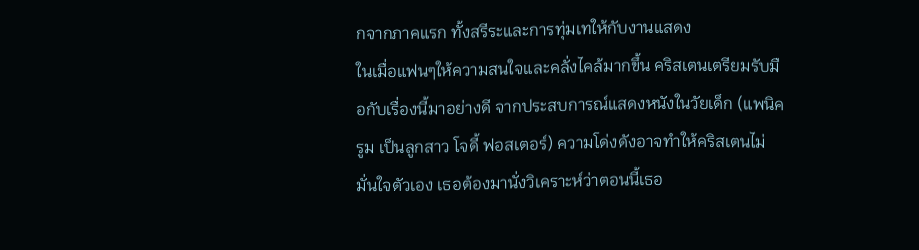กจากภาคแรก ทั้งสรีระและการทุ่มเทให้กับงานแสดง
ในเมื่อแฟนๆให้ความสนใจและคลั่งไคล้มากขึ้น คริสเตนเตรียมรับมือกับเรื่องนี้มาอย่างดี จากประสบการณ์แสดงหนังในวัยเด็ก (แพนิค รูม เป็นลูกสาว โจดี้ ฟอสเตอร์) ความโด่งดังอาจทำให้คริสเตนไม่มั่นใจตัวเอง เธอต้องมานั่งวิเคราะห์ว่าตอนนี้เธอ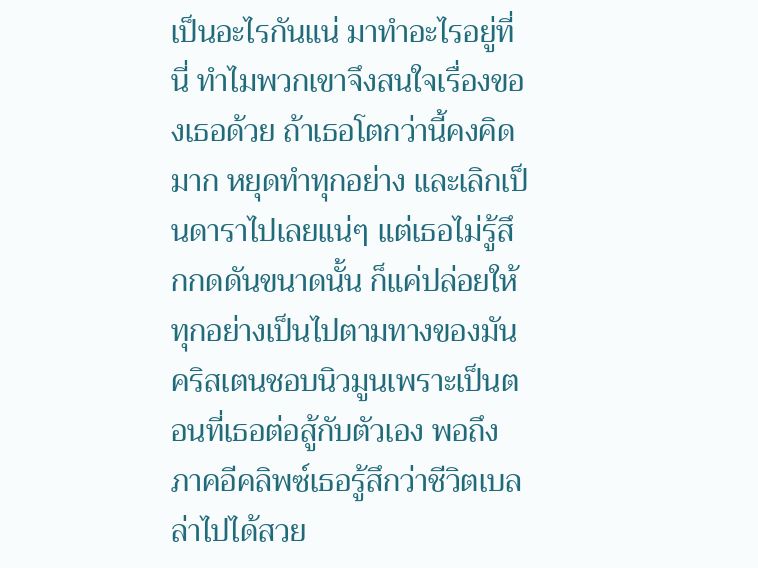เป็นอะไรกันแน่ มาทำอะไรอยู่ที่นี่ ทำไมพวกเขาจึงสนใจเรื่องของเธอด้วย ถ้าเธอโตกว่านี้คงคิดมาก หยุดทำทุกอย่าง และเลิกเป็นดาราไปเลยแน่ๆ แต่เธอไม่รู้สึกกดดันขนาดนั้น ก็แค่ปล่อยให้ทุกอย่างเป็นไปตามทางของมัน
คริสเตนชอบนิวมูนเพราะเป็นตอนที่เธอต่อสู้กับตัวเอง พอถึงภาคอีคลิพซ์เธอรู้สึกว่าชีวิตเบลล่าไปได้สวย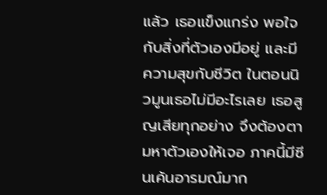แล้ว เธอแข็งแกร่ง พอใจกับสิ่งที่ตัวเองมีอยู่ และมีความสุขกับชีวิต ในตอนนิวมูนเธอไม่มีอะไรเลย เธอสูญเสียทุกอย่าง จึงต้องตามหาตัวเองให้เจอ ภาคนี้มีซีนเค้นอารมณ์มาก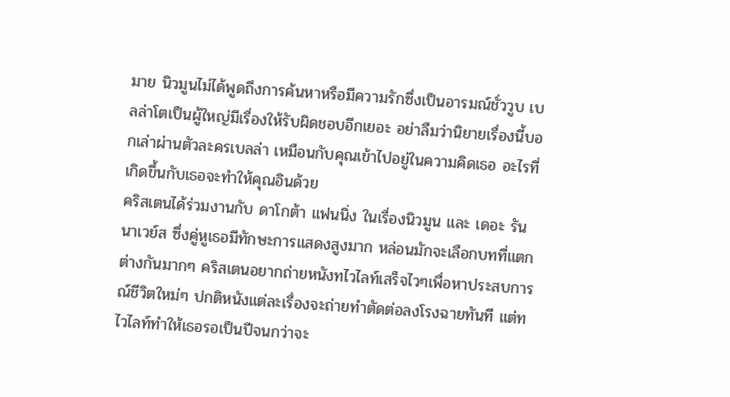มาย นิวมูนไม่ได้พูดถึงการค้นหาหรือมีความรักซึ่งเป็นอารมณ์ชั่ววูบ เบลล่าโตเป็นผู้ใหญ่มีเรื่องให้รับผิดชอบอีกเยอะ อย่าลืมว่านิยายเรื่องนี้บอกเล่าผ่านตัวละครเบลล่า เหมือนกับคุณเข้าไปอยู่ในความคิดเธอ อะไรที่เกิดขึ้นกับเธอจะทำให้คุณอินด้วย
คริสเตนได้ร่วมงานกับ ดาโกต้า แฟนนิ่ง ในเรื่องนิวมูน และ เดอะ รันนาเวย์ส ซึ่งคู่หูเธอมีทักษะการแสดงสูงมาก หล่อนมักจะเลือกบทที่แตกต่างกันมากๆ คริสเตนอยากถ่ายหนังทไวไลท์เสร็จไวๆเพื่อหาประสบการณ์ชีวิตใหม่ๆ ปกติหนังแต่ละเรื่องจะถ่ายทำตัดต่อลงโรงฉายทันที แต่ทไวไลท์ทำให้เธอรอเป็นปีจนกว่าจะ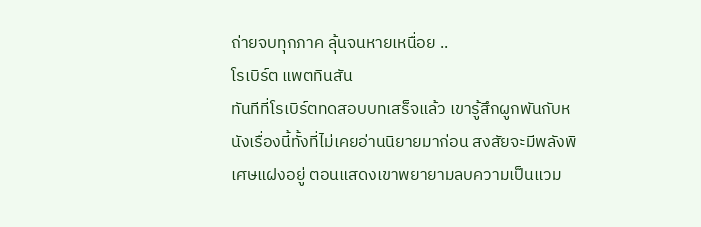ถ่ายจบทุกภาค ลุ้นจนหายเหนื่อย ..
โรเบิร์ต แพตทินสัน
ทันทีที่โรเบิร์ตทดสอบบทเสร็จแล้ว เขารู้สึกผูกพันกับหนังเรื่องนี้ทั้งที่ไม่เคยอ่านนิยายมาก่อน สงสัยจะมีพลังพิเศษแฝงอยู่ ตอนแสดงเขาพยายามลบความเป็นแวม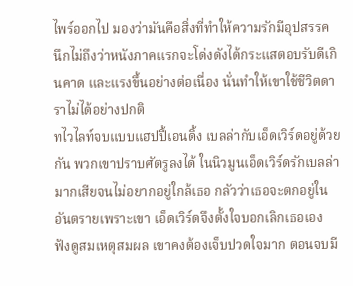ไพร์ออกไป มองว่ามันคือสิ่งที่ทำให้ความรักมีอุปสรรค นึกไม่ถึงว่าหนังภาคแรกจะโด่งดังได้กระแสตอบรับดีเกินคาด และแรงขึ้นอย่างต่อเนื่อง นั่นทำให้เขาใช้ชีวิตดาราไม่ได้อย่างปกติ
ทไวไลท์จบแบบแฮปปี้เอนดิ้ง เบลล่ากับเอ็ดเวิร์ดอยู่ด้วยกัน พวกเขาปราบศัตรูลงได้ ในนิวมูนเอ็ดเวิร์ดรักเบลล่ามากเสียจนไม่อยากอยู่ใกล้เธอ กลัวว่าเธอจะตกอยู่ในอันตรายเพราะเขา เอ็ดเวิร์ดจึงตั้งใจบอกเลิกเธอเอง ฟังดูสมเหตุสมผล เขาคงต้องเจ็บปวดใจมาก ตอนจบมี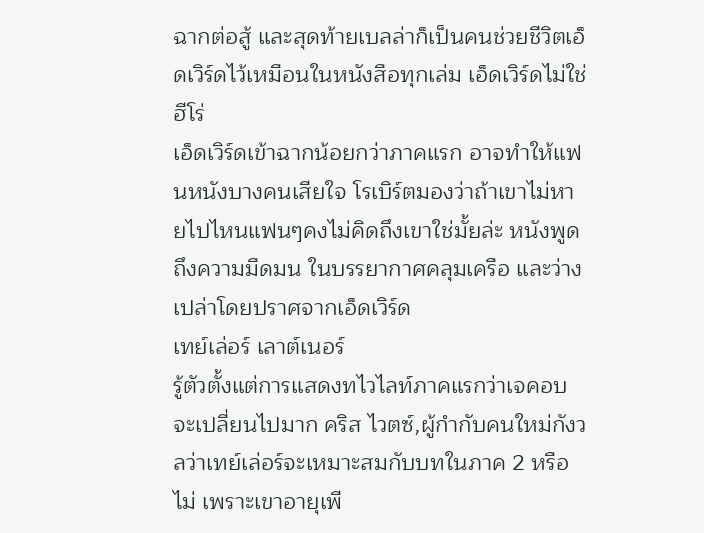ฉากต่อสู้ และสุดท้ายเบลล่าก็เป็นคนช่วยชีวิตเอ็ดเวิร์ดไว้เหมือนในหนังสือทุกเล่ม เอ็ดเวิร์ดไม่ใช่ฮีโร่
เอ็ดเวิร์ดเข้าฉากน้อยกว่าภาคแรก อาจทำให้แฟนหนังบางคนเสียใจ โรเบิร์ตมองว่าถ้าเขาไม่หายไปไหนแฟนๆคงไม่คิดถึงเขาใช่มั้ยล่ะ หนังพูดถึงความมืดมน ในบรรยากาศคลุมเครือ และว่างเปล่าโดยปราศจากเอ็ดเวิร์ด
เทย์เล่อร์ เลาต์เนอร์
รู้ตัวตั้งแต่การแสดงทไวไลท์ภาคแรกว่าเจคอบจะเปลี่ยนไปมาก คริส ไวตซ์,ผู้กำกับคนใหม่กังวลว่าเทย์เล่อร์จะเหมาะสมกับบทในภาค 2 หรือไม่ เพราะเขาอายุเพี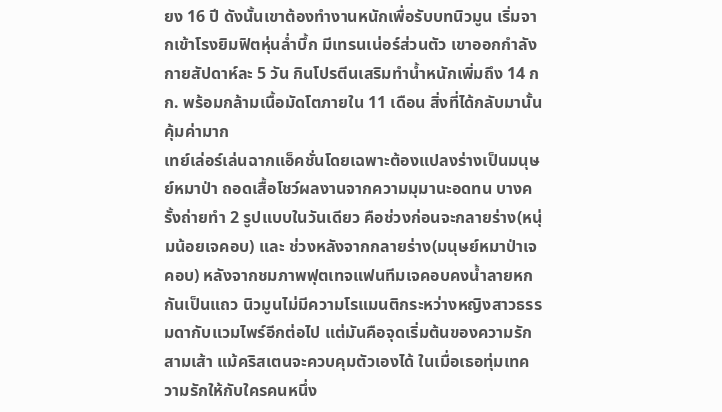ยง 16 ปี ดังนั้นเขาต้องทำงานหนักเพื่อรับบทนิวมูน เริ่มจากเข้าโรงยิมฟิตหุ่นล่ำบึ้ก มีเทรนเน่อร์ส่วนตัว เขาออกกำลังกายสัปดาห์ละ 5 วัน กินโปรตีนเสริมทำน้ำหนักเพิ่มถึง 14 กก. พร้อมกล้ามเนื้อมัดโตภายใน 11 เดือน สิ่งที่ได้กลับมานั้นคุ้มค่ามาก
เทย์เล่อร์เล่นฉากแอ็คชั่นโดยเฉพาะต้องแปลงร่างเป็นมนุษย์หมาป่า ถอดเสื้อโชว์ผลงานจากความมุมานะอดทน บางครั้งถ่ายทำ 2 รูปแบบในวันเดียว คือช่วงก่อนจะกลายร่าง(หนุ่มน้อยเจคอบ) และ ช่วงหลังจากกลายร่าง(มนุษย์หมาป่าเจคอบ) หลังจากชมภาพฟุตเทจแฟนทีมเจคอบคงน้ำลายหกกันเป็นแถว นิวมูนไม่มีความโรแมนติกระหว่างหญิงสาวธรรมดากับแวมไพร์อีกต่อไป แต่มันคือจุดเริ่มต้นของความรักสามเส้า แม้คริสเตนจะควบคุมตัวเองได้ ในเมื่อเธอทุ่มเทความรักให้กับใครคนหนึ่ง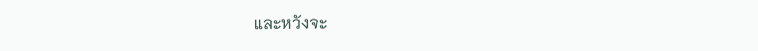และหวังจะ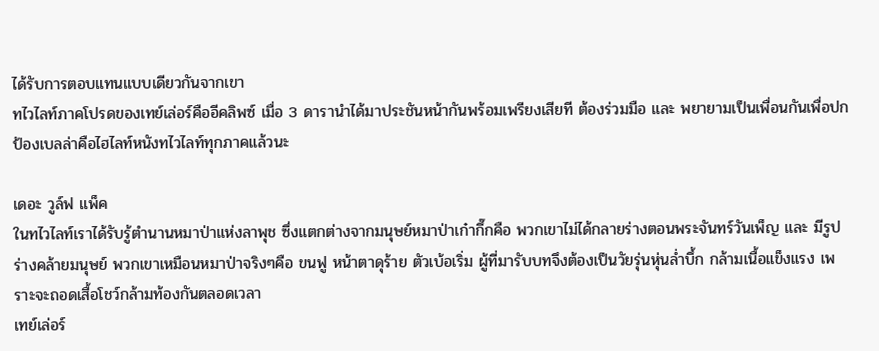ได้รับการตอบแทนแบบเดียวกันจากเขา
ทไวไลท์ภาคโปรดของเทย์เล่อร์คืออีคลิพซ์ เมื่อ 3 ดารานำได้มาประชันหน้ากันพร้อมเพรียงเสียที ต้องร่วมมือ และ พยายามเป็นเพื่อนกันเพื่อปกป้องเบลล่าคือไฮไลท์หนังทไวไลท์ทุกภาคแล้วนะ

เดอะ วูล์ฟ แพ็ค
ในทไวไลท์เราได้รับรู้ตำนานหมาป่าแห่งลาพุช ซึ่งแตกต่างจากมนุษย์หมาป่าเก๋ากึ๊กคือ พวกเขาไม่ได้กลายร่างตอนพระจันทร์วันเพ็ญ และ มีรูปร่างคล้ายมนุษย์ พวกเขาเหมือนหมาป่าจริงๆคือ ขนฟู หน้าตาดุร้าย ตัวเบ้อเริ่ม ผู้ที่มารับบทจึงต้องเป็นวัยรุ่นหุ่นล่ำบึ้ก กล้ามเนื้อแข็งแรง เพราะจะถอดเสื้อโชว์กล้ามท้องกันตลอดเวลา
เทย์เล่อร์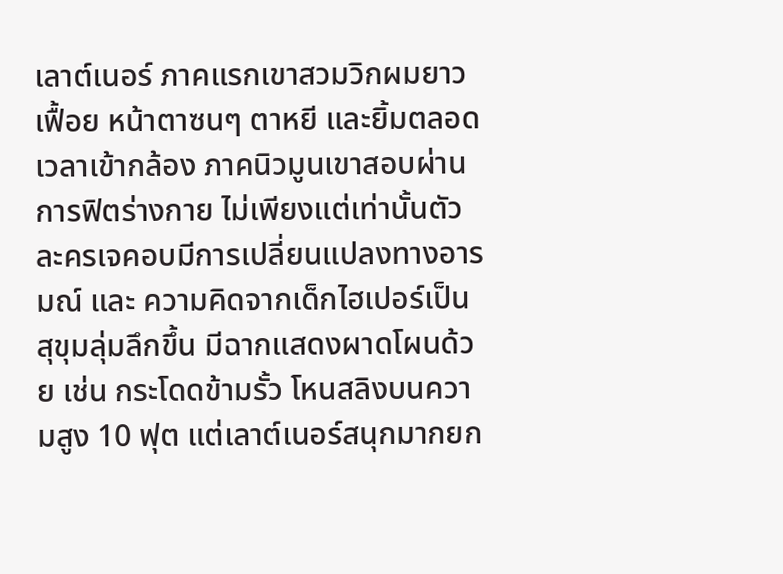เลาต์เนอร์ ภาคแรกเขาสวมวิกผมยาวเฟื้อย หน้าตาซนๆ ตาหยี และยิ้มตลอดเวลาเข้ากล้อง ภาคนิวมูนเขาสอบผ่านการฟิตร่างกาย ไม่เพียงแต่เท่านั้นตัวละครเจคอบมีการเปลี่ยนแปลงทางอารมณ์ และ ความคิดจากเด็กไฮเปอร์เป็นสุขุมลุ่มลึกขึ้น มีฉากแสดงผาดโผนด้วย เช่น กระโดดข้ามรั้ว โหนสลิงบนความสูง 10 ฟุต แต่เลาต์เนอร์สนุกมากยก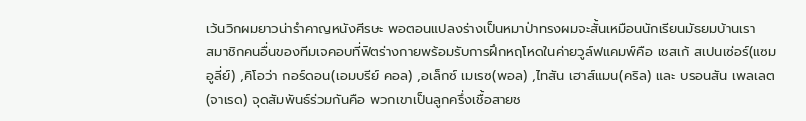เว้นวิกผมยาวน่ารำคาญหนังศีรษะ พอตอนแปลงร่างเป็นหมาป่าทรงผมจะสั้นเหมือนนักเรียนมัธยมบ้านเรา
สมาชิกคนอื่นของทีมเจคอบที่ฟิตร่างกายพร้อมรับการฝึกหฤโหดในค่ายวูล์ฟแคมพ์คือ เชสเก้ สเปนเซ่อร์(แซม อูลี่ย์) ,คิโอว่า กอร์ดอน(เอมบรีย์ คอล) ,อเล็กซ์ เมเรซ(พอล) ,ไทสัน เฮาส์แมน(คริล) และ บรอนสัน เพลเลต(จาเรด) จุดสัมพันธ์ร่วมกันคือ พวกเขาเป็นลูกครึ่งเชื้อสายช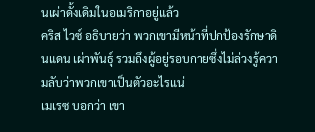นเผ่าดั้งเดิมในอเมริกาอยู่แล้ว
คริส ไวซ์ อธิบายว่า พวกเขามีหน้าที่ปกป้องรักษาดินแดน เผ่าพันธุ์ รวมถึงผู้อยู่รอบกายซึ่งไม่ล่วงรู้ความลับว่าพวกเขาเป็นตัวอะไรแน่
เมเรซ บอกว่า เขา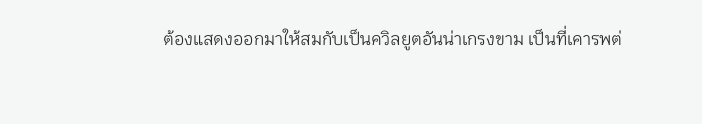ต้องแสดงออกมาให้สมกับเป็นควิลยูตอันน่าเกรงขาม เป็นที่เคารพต่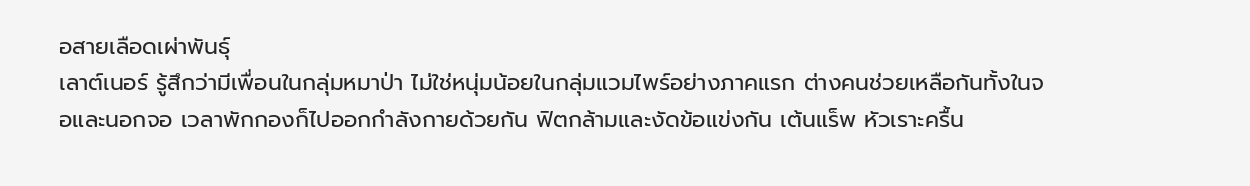อสายเลือดเผ่าพันธุ์
เลาต์เนอร์ รู้สึกว่ามีเพื่อนในกลุ่มหมาป่า ไม่ใช่หนุ่มน้อยในกลุ่มแวมไพร์อย่างภาคแรก ต่างคนช่วยเหลือกันทั้งในจอและนอกจอ เวลาพักกองก็ไปออกกำลังกายด้วยกัน ฟิตกล้ามและงัดข้อแข่งกัน เต้นแร็พ หัวเราะครื้น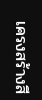เครงสร้างสี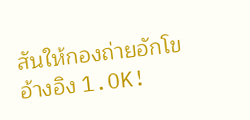สันให้กองถ่ายอักโข
อ้างอิง 1.OK!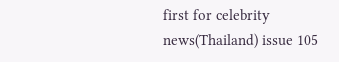first for celebrity news(Thailand) issue 105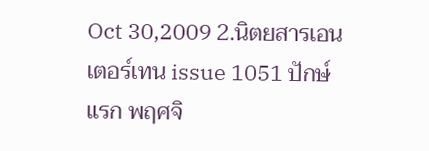Oct 30,2009 2.นิตยสารเอนเตอร์เทน issue 1051 ปักษ์แรก พฤศจิ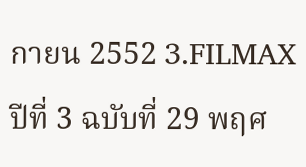กายน 2552 3.FILMAX ปีที่ 3 ฉบับที่ 29 พฤศ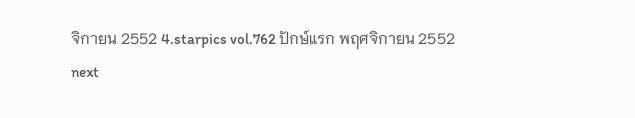จิกายน 2552 4.starpics vol.762 ปักษ์แรก พฤศจิกายน 2552
next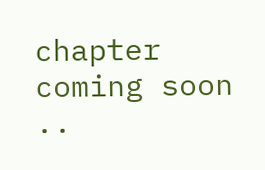chapter coming soon ..